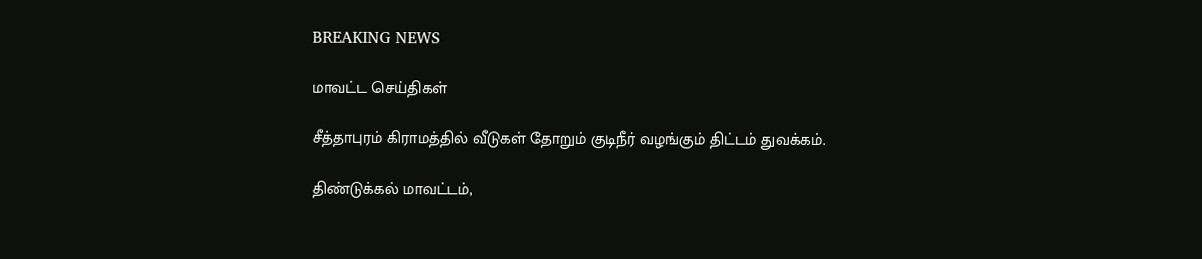BREAKING NEWS

மாவட்ட செய்திகள்

சீத்தாபுரம் கிராமத்தில் வீடுகள் தோறும் குடிநீர் வழங்கும் திட்டம் துவக்கம்.

திண்டுக்கல் மாவட்டம்,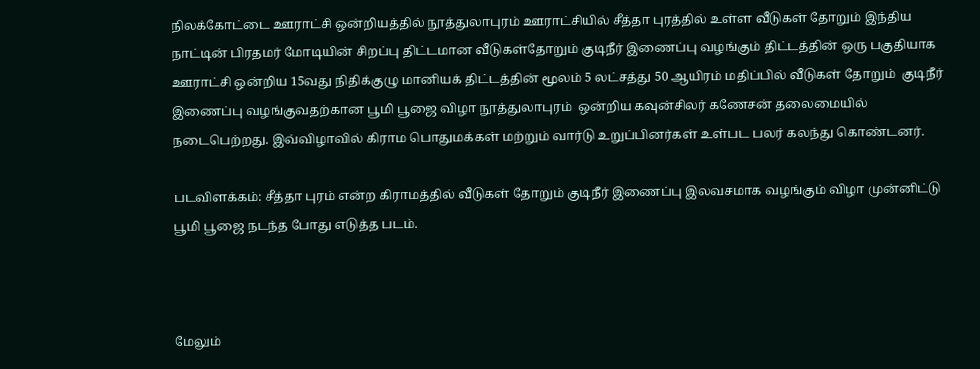நிலக்கோட்டை ஊராட்சி ஒன்றியத்தில் நூத்துலாபுரம் ஊராட்சியில் சீத்தா புரத்தில் உள்ள வீடுகள் தோறும் இந்திய நாட்டின் பிரதமர் மோடியின் சிறப்பு திட்டமான வீடுகள்தோறும் குடிநீர் இணைப்பு வழங்கும் திட்டத்தின் ஒரு பகுதியாக ஊராட்சி ஒன்றிய 15வது நிதிக்குழு மானியக் திட்டத்தின் மூலம் 5 லட்சத்து 50 ஆயிரம் மதிப்பில் வீடுகள் தோறும்  குடிநீர் இணைப்பு வழங்குவதற்கான பூமி பூஜை விழா நூத்துலாபுரம்  ஒன்றிய கவுன்சிலர் கணேசன் தலைமையில் நடைபெற்றது. இவ்விழாவில் கிராம பொதுமக்கள் மற்றும் வார்டு உறுப்பினர்கள் உள்பட பலர் கலந்து கொண்டனர்.

படவிளக்கம்: சீத்தா புரம் என்ற கிராமத்தில் வீடுகள் தோறும் குடிநீர் இணைப்பு இலவசமாக வழங்கும் விழா முன்னிட்டு பூமி பூஜை நடந்த போது எடுத்த படம்.



மேலும்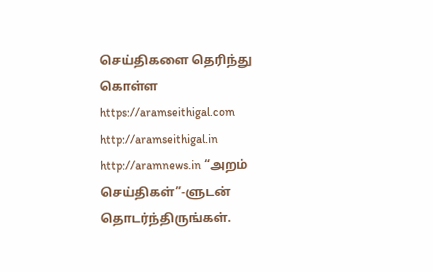செய்திகளை தெரிந்து கொள்ள https://aramseithigal.com  http://aramseithigal.in  http://aramnews.in “அறம் செய்திகள்”-ளுடன் தொடர்ந்திருங்கள்.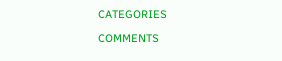CATEGORIES

COMMENTS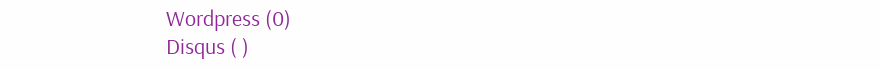Wordpress (0)
Disqus ( )